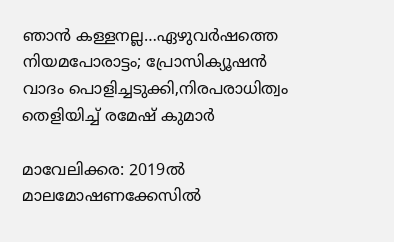ഞാൻ കള്ളനല്ല…ഏഴുവർഷത്തെ നിയമപോരാട്ടം; പ്രോസിക്യൂഷൻ വാദം പൊളിച്ചടുക്കി,നിരപരാധിത്വം തെളിയിച്ച് രമേഷ് കുമാർ

മാവേലിക്കര: 2019ല്‍ മാലമോഷണക്കേസില്‍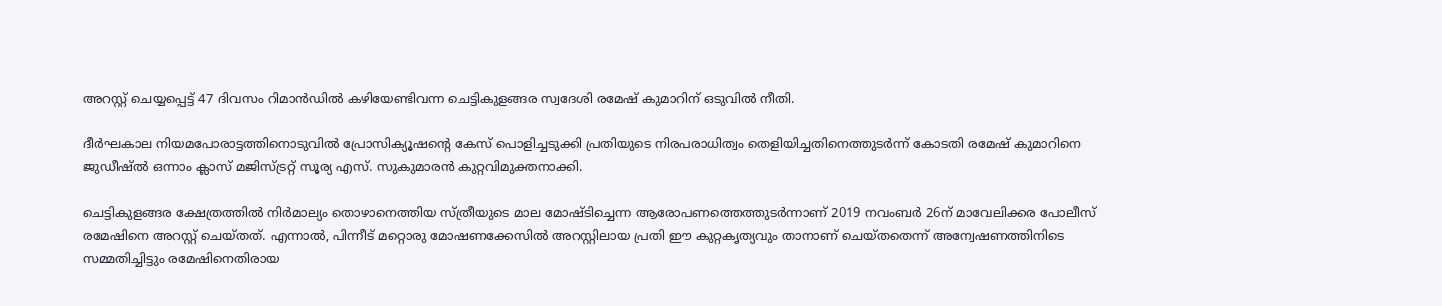അറസ്റ്റ് ചെയ്യപ്പെട്ട് 47 ദിവസം റിമാന്‍ഡില്‍ കഴിയേണ്ടിവന്ന ചെട്ടികുളങ്ങര സ്വദേശി രമേഷ് കുമാറിന് ഒടുവില്‍ നീതി.

ദീര്‍ഘകാല നിയമപോരാട്ടത്തിനൊടുവില്‍ പ്രോസിക്യൂഷന്‍റെ കേസ് പൊളിച്ചടുക്കി പ്രതിയുടെ നിരപരാധിത്വം തെളിയിച്ചതിനെത്തുടര്‍ന്ന് കോടതി രമേഷ് കുമാറിനെ ജുഡീഷ്ല്‍ ഒന്നാം ക്ലാസ് മജിസ്ട്രറ്റ് സൂര്യ എസ്. സുകുമാരന്‍ കുറ്റവിമുക്തനാക്കി.

ചെട്ടികുളങ്ങര ക്ഷേത്രത്തില്‍ നിര്‍മാല്യം തൊഴാനെത്തിയ സ്ത്രീയുടെ മാല മോഷ്ടിച്ചെന്ന ആരോപണത്തെത്തുടര്‍ന്നാണ് 2019 നവംബര്‍ 26ന് മാവേലിക്കര പോലീസ് രമേഷിനെ അറസ്റ്റ് ചെയ്തത്. എന്നാല്‍, പിന്നീട് മറ്റൊരു മോഷണക്കേസില്‍ അറസ്റ്റിലായ പ്രതി ഈ കുറ്റകൃത്യവും താനാണ് ചെയ്തതെന്ന് അന്വേഷണത്തിനിടെ സമ്മതിച്ചിട്ടും രമേഷിനെതിരായ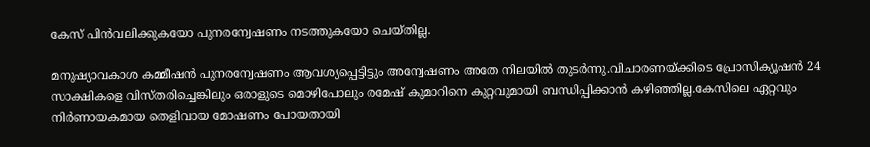കേസ് പിന്‍വലിക്കുകയോ പുനരന്വേഷണം നടത്തുകയോ ചെയ്തില്ല.

മനുഷ്യാവകാശ കമ്മീഷന്‍ പുനരന്വേഷണം ആവശ്യപ്പെട്ടിട്ടും അന്വേഷണം അതേ നിലയില്‍ തുടര്‍ന്നു.വിചാരണയ്ക്കിടെ പ്രോസിക്യൂഷന്‍ 24 സാക്ഷികളെ വിസ്തരിച്ചെങ്കിലും ഒരാളുടെ മൊഴിപോലും രമേഷ് കുമാറിനെ കുറ്റവുമായി ബന്ധിപ്പിക്കാന്‍ കഴിഞ്ഞില്ല.കേസിലെ ഏറ്റവും നിര്‍ണായകമായ തെളിവായ മോഷണം പോയതായി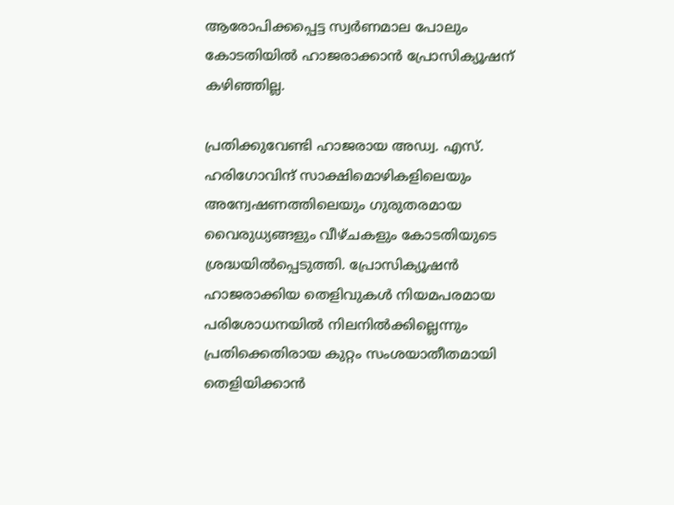ആരോപിക്കപ്പെട്ട സ്വര്‍ണമാല പോലും കോടതിയില്‍ ഹാജരാക്കാന്‍ പ്രോസിക്യൂഷന് കഴിഞ്ഞില്ല.

പ്രതിക്കുവേണ്ടി ഹാജരായ അഡ്വ. എസ്. ഹരിഗോവിന്ദ് സാക്ഷിമൊഴികളിലെയും അന്വേഷണത്തിലെയും ഗുരുതരമായ വൈരുധ്യങ്ങളും വീഴ്ചകളും കോടതിയുടെ ശ്രദ്ധയില്‍പ്പെടുത്തി. പ്രോസിക്യൂഷന്‍ ഹാജരാക്കിയ തെളിവുകള്‍ നിയമപരമായ പരിശോധനയില്‍ നിലനില്‍ക്കില്ലെന്നും പ്രതിക്കെതിരായ കുറ്റം സംശയാതീതമായി തെളിയിക്കാന്‍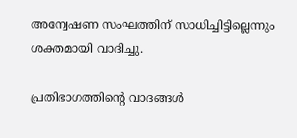അന്വേഷണ സംഘത്തിന് സാധിച്ചിട്ടില്ലെന്നും ശക്തമായി വാദിച്ചു.

പ്രതിഭാഗത്തിന്‍റെ വാദങ്ങള്‍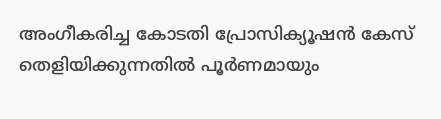അംഗീകരിച്ച കോടതി പ്രോസിക്യൂഷന്‍ കേസ് തെളിയിക്കുന്നതില്‍ പൂര്‍ണമായും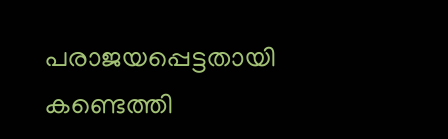പരാജയപ്പെട്ടതായി കണ്ടെത്തി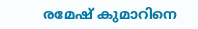രമേഷ് കുമാറിനെ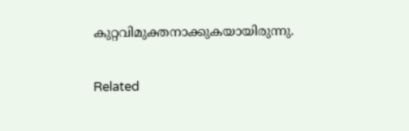കുറ്റവിമുക്തനാക്കുകയായിരുന്നു.

Related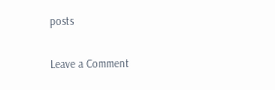posts

Leave a Comment